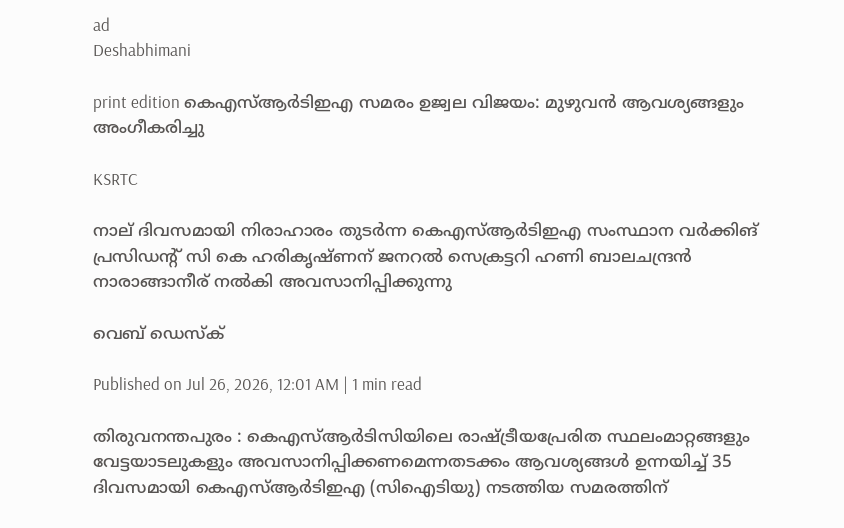ad
Deshabhimani

print edition കെഎസ്‌ആർടിഇഎ സമരം ഉജ്വല വിജയം: മുഴുവൻ ആവശ്യങ്ങളും അംഗീകരിച്ചു

KSRTC

നാല് ദിവസമായി നിരാഹാരം തുടർന്ന കെഎസ്‌ആർടിഇഎ സംസ്ഥാന വർക്കിങ്‌ പ്രസിഡന്റ്‌ സി കെ ഹരികൃഷ്‌ണന് ജനറൽ സെക്രട്ടറി ഹണി ബാലചന്ദ്രൻ നാരാങ്ങാനീര് നൽകി അവസാനിപ്പിക്കുന്നു

വെബ് ഡെസ്ക്

Published on Jul 26, 2026, 12:01 AM | 1 min read

തിരുവനന്തപുരം : കെഎസ്ആർടിസിയിലെ രാഷ്ട്രീയപ്രേരിത സ്ഥലംമാറ്റങ്ങളും വേട്ടയാടലുകളും അവസാനിപ്പിക്കണമെന്നതടക്കം ആവശ്യങ്ങൾ ഉന്നയിച്ച് 35 ദിവസമായി കെഎസ്‌ആർടിഇഎ (സിഐടിയു) നടത്തിയ സമരത്തിന്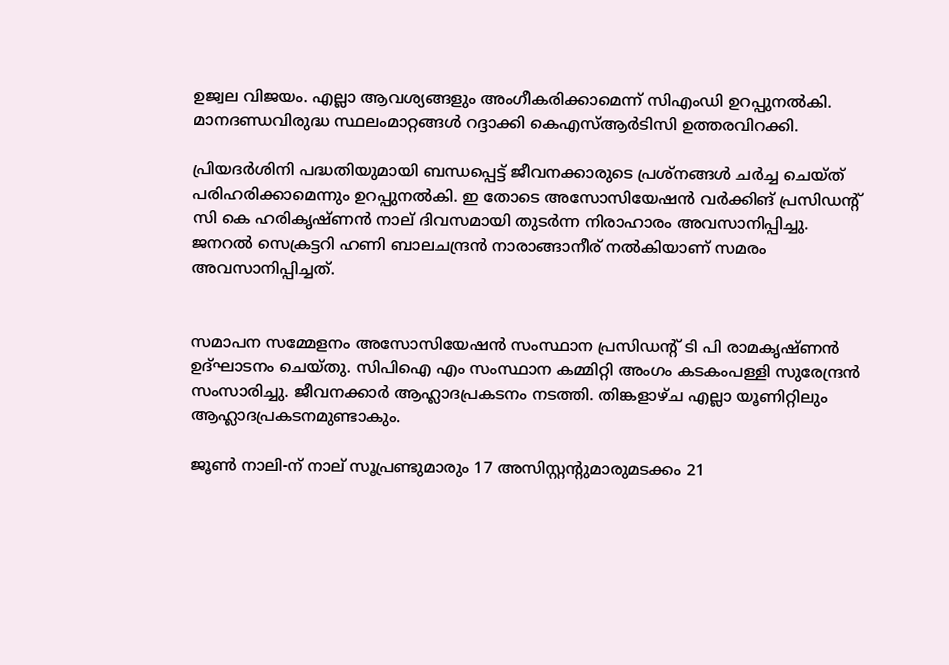ഉജ്വല വിജയം. എല്ലാ ആവശ്യങ്ങളും അംഗീകരിക്കാമെന്ന് സിഎംഡി ഉറപ്പുനൽകി. മാനദണ്ഡവിരുദ്ധ സ്ഥലംമാറ്റങ്ങൾ റദ്ദാക്കി കെഎസ്ആർടിസി ഉത്തരവിറക്കി.

പ്രിയദർശിനി പദ്ധതിയുമായി ബന്ധപ്പെട്ട് ജീവനക്കാരുടെ പ്രശ്നങ്ങൾ ചർച്ച ചെയ്ത് പരിഹരിക്കാമെന്നും ഉറപ്പുനൽകി. ഇ തോടെ അസോസിയേഷൻ വർക്കിങ്‌ പ്രസിഡന്റ്‌ സി കെ ഹരികൃഷ്‌ണൻ നാല് ദിവസമായി തുടർന്ന നിരാഹാരം അവസാനിപ്പിച്ചു. ജനറൽ സെക്രട്ടറി ഹണി ബാലചന്ദ്രൻ നാരാങ്ങാനീര് നൽകിയാണ് സമരം അവസാനിപ്പിച്ചത്.


സമാപന സമ്മേളനം അസോസിയേഷൻ സംസ്ഥാന പ്രസിഡന്റ് ടി പി രാമകൃഷ്‌ണൻ ഉദ്ഘാടനം ചെയ്തു. സിപിഐ എം സംസ്ഥാന കമ്മിറ്റി അംഗം കടകംപള്ളി സുരേന്ദ്രൻ സംസാരിച്ചു. ജീവനക്കാർ ആഹ്ലാദപ്രകടനം നടത്തി. തിങ്കളാഴ്ച എല്ലാ യൂണിറ്റിലും ആഹ്ലാദപ്രകടനമുണ്ടാകും.

ജൂൺ നാലി-ന് നാല്‌ സൂപ്രണ്ടുമാരും 17 അസിസ്റ്റന്റുമാരുമടക്കം 21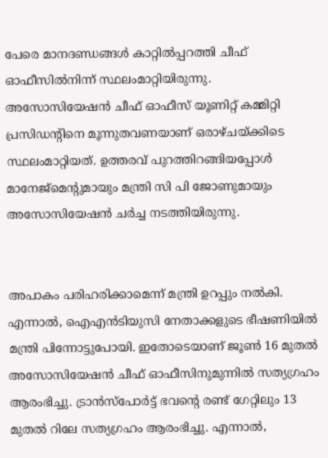പേരെ മാനദണ്ഡങ്ങൾ കാറ്റിൽപ്പറത്തി ചീഫ് ഓഫീസിൽനിന്ന്‌ സ്ഥലംമാറ്റിയിരുന്നു. അസോസിയേഷൻ ചീഫ് ഓഫീസ് യൂണിറ്റ് കമ്മിറ്റി പ്രസിഡന്റിനെ മൂന്നുതവണയാണ് ഒരാഴ്ചയ്ക്കിടെ സ്ഥലംമാറ്റിയത്. ഉത്തരവ് പുറത്തിറങ്ങിയപ്പോൾ മാനേജ്മെന്റുമായും മന്ത്രി സി പി ജോണുമായും അസോസിയേഷൻ ചർച്ച നടത്തിയിരുന്നു.


അപാകം പരിഹരിക്കാമെന്ന് മന്ത്രി ഉറപ്പും നൽകി. എന്നാൽ, ഐഎൻടിയുസി നേതാക്കളുടെ ഭീഷണിയിൽ മന്ത്രി പിന്നോട്ടുപോയി. ഇതോടെയാണ് ജൂൺ 16 മുതൽ അസോസിയേഷൻ ചീഫ് ഓഫീസിനുമുന്നിൽ സത്യഗ്രഹം ആരംഭിച്ചു. ട്രാൻസ്പോർട്ട് ഭവന്റെ രണ്ട് ഗേറ്റിലും 13 മുതൽ റിലേ സത്യഗ്രഹം ആരംഭിച്ചു. എന്നാൽ,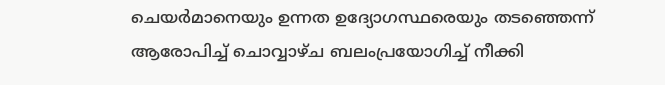ചെയർമാനെയും ഉന്നത ഉദ്യോഗസ്ഥരെയും തടഞ്ഞെന്ന് ആരോപിച്ച് ചൊവ്വാഴ്ച ബലംപ്രയോഗിച്ച് നീക്കി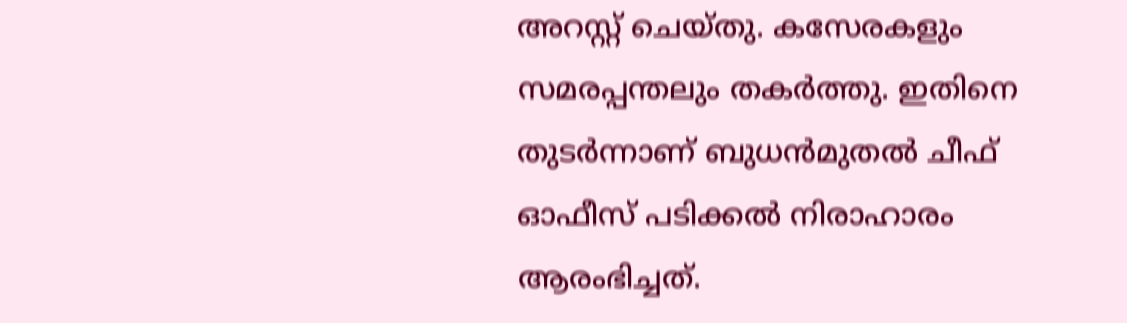അറസ്റ്റ് ചെയ്തു. കസേരകളും സമരപ്പന്തലും തകർത്തു. ഇതിനെ തുടർന്നാണ് ബുധൻമുതൽ ചീഫ് ഓഫീസ് പടിക്കൽ നിരാഹാരം ആരംഭിച്ചത്.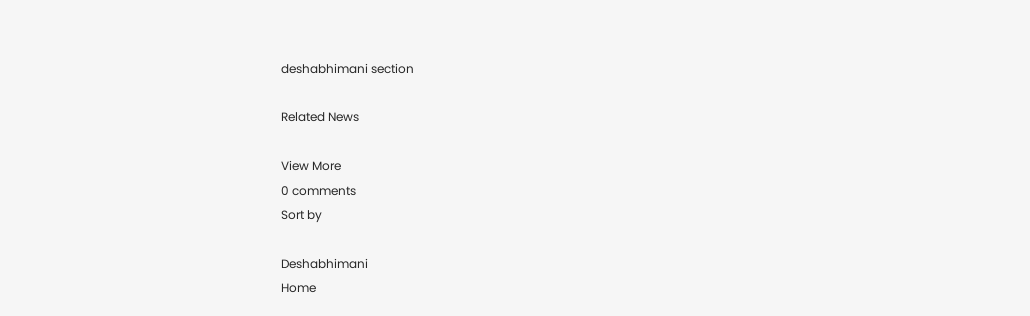deshabhimani section

Related News

View More
0 comments
Sort by

Deshabhimani
Home